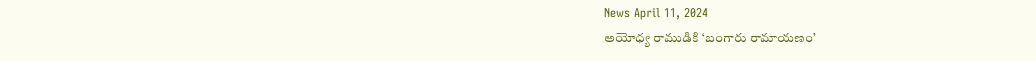News April 11, 2024
అయోధ్య రాముడికి ‘బంగారు రామాయణం’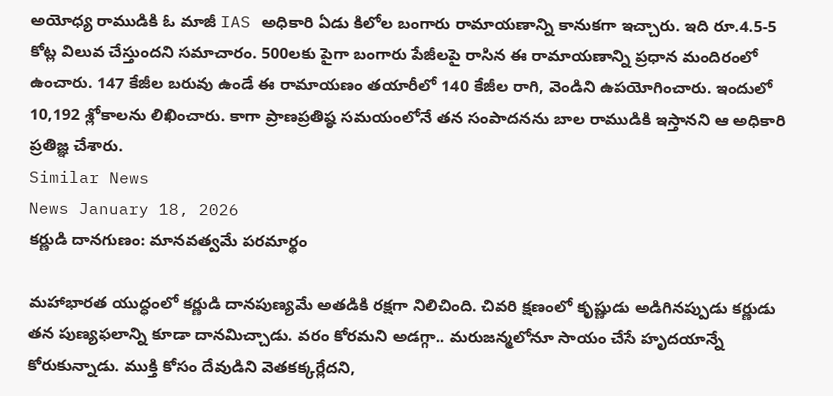అయోధ్య రాముడికి ఓ మాజీ IAS అధికారి ఏడు కిలోల బంగారు రామాయణాన్ని కానుకగా ఇచ్చారు. ఇది రూ.4.5-5 కోట్ల విలువ చేస్తుందని సమాచారం. 500లకు పైగా బంగారు పేజీలపై రాసిన ఈ రామాయణాన్ని ప్రధాన మందిరంలో ఉంచారు. 147 కేజీల బరువు ఉండే ఈ రామాయణం తయారీలో 140 కేజీల రాగి, వెండిని ఉపయోగించారు. ఇందులో 10,192 శ్లోకాలను లిఖించారు. కాగా ప్రాణప్రతిష్ఠ సమయంలోనే తన సంపాదనను బాల రాముడికి ఇస్తానని ఆ అధికారి ప్రతిజ్ఞ చేశారు.
Similar News
News January 18, 2026
కర్ణుడి దానగుణం: మానవత్వమే పరమార్థం

మహాభారత యుద్ధంలో కర్ణుడి దానపుణ్యమే అతడికి రక్షగా నిలిచింది. చివరి క్షణంలో కృష్ణుడు అడిగినప్పుడు కర్ణుడు తన పుణ్యఫలాన్ని కూడా దానమిచ్చాడు. వరం కోరమని అడగ్గా.. మరుజన్మలోనూ సాయం చేసే హృదయాన్నే కోరుకున్నాడు. ముక్తి కోసం దేవుడిని వెతకక్కర్లేదని,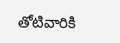తోటివారికి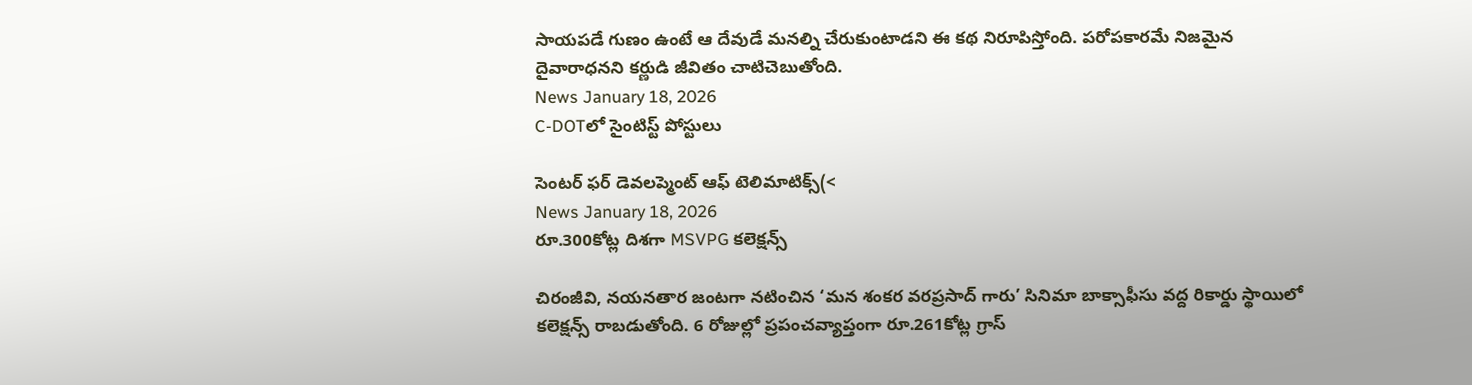సాయపడే గుణం ఉంటే ఆ దేవుడే మనల్ని చేరుకుంటాడని ఈ కథ నిరూపిస్తోంది. పరోపకారమే నిజమైన దైవారాధనని కర్ణుడి జీవితం చాటిచెబుతోంది.
News January 18, 2026
C-DOTలో సైంటిస్ట్ పోస్టులు

సెంటర్ ఫర్ డెవలప్మెంట్ ఆఫ్ టెలిమాటిక్స్(<
News January 18, 2026
రూ.300కోట్ల దిశగా MSVPG కలెక్షన్స్

చిరంజీవి, నయనతార జంటగా నటించిన ‘మన శంకర వరప్రసాద్ గారు’ సినిమా బాక్సాఫీసు వద్ద రికార్డు స్థాయిలో కలెక్షన్స్ రాబడుతోంది. 6 రోజుల్లో ప్రపంచవ్యాప్తంగా రూ.261కోట్ల గ్రాస్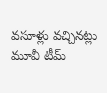వసూళ్లు వచ్చినట్లు మూవీ టీమ్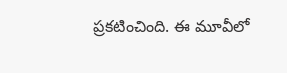ప్రకటించింది. ఈ మూవీలో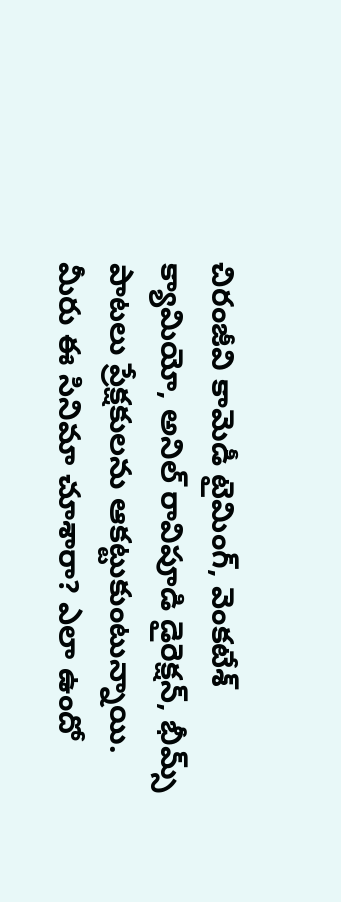చిరంజీవి కామెడీ టైమింగ్, వెంకటేశ్ క్యామియో, అనిల్ రావిపూడి డైరెక్షన్, భీమ్స్ పాటలు ప్రేక్షకులను ఆకట్టుకుంటున్నాయి. మీరు ఈ సినిమా చూశారా? ఎలా ఉందో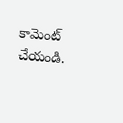కామెంట్ చేయండి.